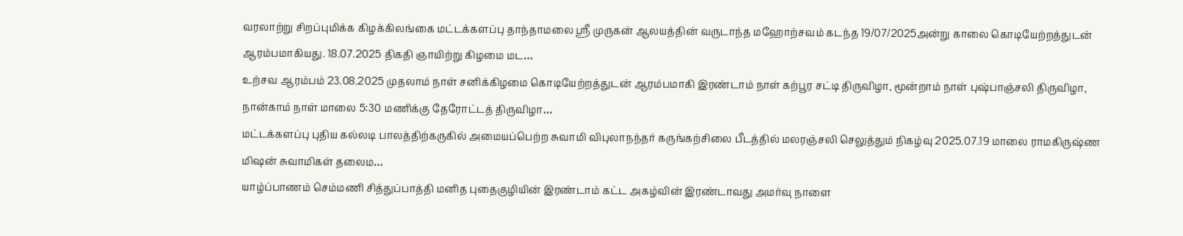வரலாற்று சிறப்புமிக்க கிழக்கிலங்கை மட்டக்களப்பு தாந்தாமலை ஸ்ரீ முருகன் ஆலயத்தின் வருடாந்த மஹோற்சவம் கடந்த 19/07/2025அன்று காலை கொடியேற்றத்துடன் ஆரம்பமாகியது. 18.07.2025 திகதி ஞாயிற்று கிழமை மட…
உற்சவ ஆரம்பம் 23.08.2025 முதலாம் நாள் சனிக்கிழமை கொடியேற்றத்துடன் ஆரம்பமாகி இரண்டாம் நாள் கற்பூர சட்டி திருவிழா, மூன்றாம் நாள் புஷ்பாஞ்சலி திருவிழா, நான்காம் நாள் மாலை 5:30 மணிக்கு தேரோட்டத் திருவிழா…
மட்டக்களப்பு புதிய கல்லடி பாலத்திற்கருகில் அமையப்பெற்ற சுவாமி விபுலாநந்தர் கருங்கற்சிலை பீடத்தில் மலரஞ்சலி செலுத்தும் நிகழ்வு 2025.07.19 மாலை ராமகிருஷ்ண மிஷன் சுவாமிகள் தலைம…
யாழ்ப்பாணம் செம்மணி சித்துப்பாத்தி மனித புதைகுழியின் இரண்டாம் கட்ட அகழ்வின் இரண்டாவது அமர்வு நாளை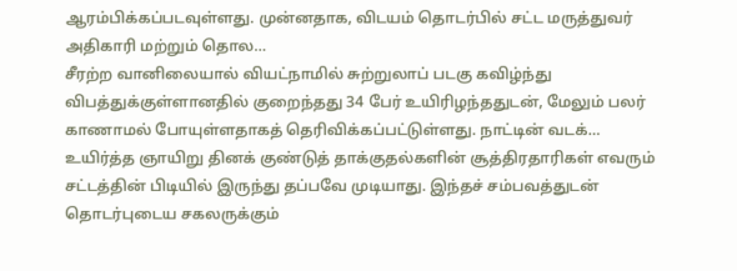ஆரம்பிக்கப்படவுள்ளது. முன்னதாக, விடயம் தொடர்பில் சட்ட மருத்துவர் அதிகாரி மற்றும் தொல…
சீரற்ற வானிலையால் வியட்நாமில் சுற்றுலாப் படகு கவிழ்ந்து விபத்துக்குள்ளானதில் குறைந்தது 34 பேர் உயிரிழந்ததுடன், மேலும் பலர் காணாமல் போயுள்ளதாகத் தெரிவிக்கப்பட்டுள்ளது. நாட்டின் வடக்…
உயிர்த்த ஞாயிறு தினக் குண்டுத் தாக்குதல்களின் சூத்திரதாரிகள் எவரும் சட்டத்தின் பிடியில் இருந்து தப்பவே முடியாது. இந்தச் சம்பவத்துடன் தொடர்புடைய சகலருக்கும்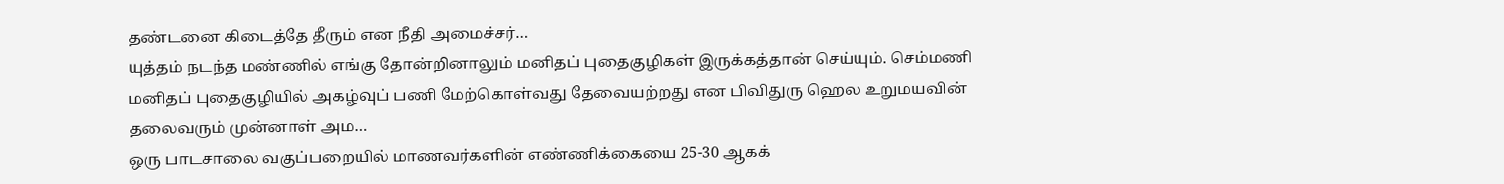தண்டனை கிடைத்தே தீரும் என நீதி அமைச்சர்…
யுத்தம் நடந்த மண்ணில் எங்கு தோன்றினாலும் மனிதப் புதைகுழிகள் இருக்கத்தான் செய்யும். செம்மணி மனிதப் புதைகுழியில் அகழ்வுப் பணி மேற்கொள்வது தேவையற்றது என பிவிதுரு ஹெல உறுமயவின் தலைவரும் முன்னாள் அம…
ஒரு பாடசாலை வகுப்பறையில் மாணவர்களின் எண்ணிக்கையை 25-30 ஆகக்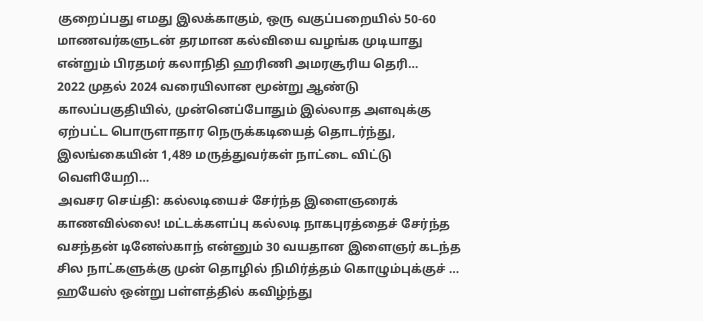குறைப்பது எமது இலக்காகும், ஒரு வகுப்பறையில் 50-60 மாணவர்களுடன் தரமான கல்வியை வழங்க முடியாது என்றும் பிரதமர் கலாநிதி ஹரிணி அமரசூரிய தெரி…
2022 முதல் 2024 வரையிலான மூன்று ஆண்டு காலப்பகுதியில், முன்னெப்போதும் இல்லாத அளவுக்கு ஏற்பட்ட பொருளாதார நெருக்கடியைத் தொடர்ந்து, இலங்கையின் 1,489 மருத்துவர்கள் நாட்டை விட்டு வெளியேறி…
அவசர செய்தி: கல்லடியைச் சேர்ந்த இளைஞரைக் காணவில்லை! மட்டக்களப்பு கல்லடி நாகபுரத்தைச் சேர்ந்த வசந்தன் டினேஸ்காந் என்னும் 30 வயதான இளைஞர் கடந்த சில நாட்களுக்கு முன் தொழில் நிமிர்த்தம் கொழும்புக்குச் …
ஹயேஸ் ஒன்று பள்ளத்தில் கவிழ்ந்து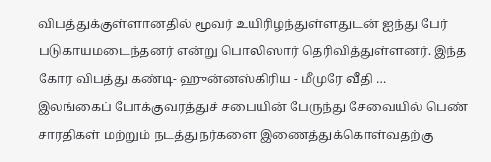விபத்துக்குள்ளானதில் மூவர் உயிரிழந்துள்ளதுடன் ஐந்து பேர் படுகாயமடைந்தனர் என்று பொலிஸார் தெரிவித்துள்ளனர். இந்த கோர விபத்து கண்டி- ஹுன்னஸ்கிரிய - மீமுரே வீதி …
இலங்கைப் போக்குவரத்துச் சபையின் பேருந்து சேவையில் பெண் சாரதிகள் மற்றும் நடத்துநர்களை இணைத்துக்கொள்வதற்கு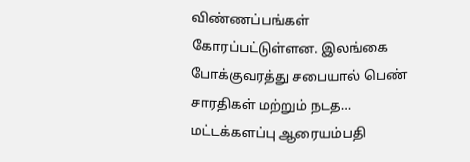விண்ணப்பங்கள் கோரப்பட்டுள்ளன. இலங்கை போக்குவரத்து சபையால் பெண் சாரதிகள் மற்றும் நடத…
மட்டக்களப்பு ஆரையம்பதி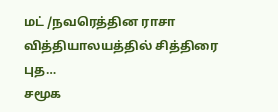மட் /நவரெத்தின ராசா வித்தியாலயத்தில் சித்திரை புத…
சமூக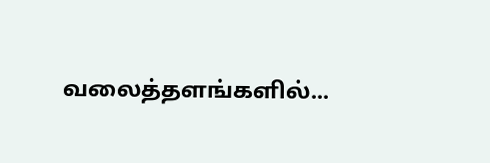வலைத்தளங்களில்...